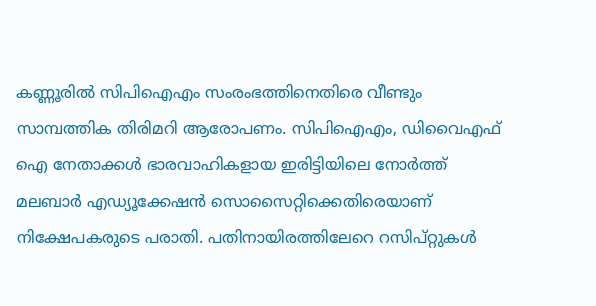കണ്ണൂരിൽ സിപിഐഎം സംരംഭത്തിനെതിരെ വീണ്ടും സാമ്പത്തിക തിരിമറി ആരോപണം. സിപിഐഎം, ഡിവൈഎഫ് ഐ നേതാക്കൾ ഭാരവാഹികളായ ഇരിട്ടിയിലെ നോർത്ത് മലബാർ എഡ്യൂക്കേഷൻ സൊസൈറ്റിക്കെതിരെയാണ് നിക്ഷേപകരുടെ പരാതി. പതിനായിരത്തിലേറെ റസിപ്റ്റുകൾ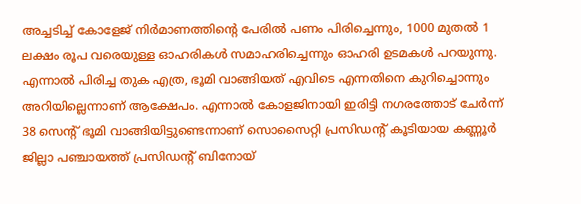അച്ചടിച്ച് കോളേജ് നിർമാണത്തിൻ്റെ പേരിൽ പണം പിരിച്ചെന്നും, 1000 മുതൽ 1 ലക്ഷം രൂപ വരെയുള്ള ഓഹരികൾ സമാഹരിച്ചെന്നും ഓഹരി ഉടമകൾ പറയുന്നു. എന്നാൽ പിരിച്ച തുക എത്ര, ഭൂമി വാങ്ങിയത് എവിടെ എന്നതിനെ കുറിച്ചൊന്നും അറിയില്ലെന്നാണ് ആക്ഷേപം. എന്നാൽ കോളജിനായി ഇരിട്ടി നഗരത്തോട് ചേർന്ന് 38 സെൻ്റ് ഭൂമി വാങ്ങിയിട്ടുണ്ടെന്നാണ് സൊസൈറ്റി പ്രസിഡൻ്റ് കൂടിയായ കണ്ണൂർ ജില്ലാ പഞ്ചായത്ത് പ്രസിഡൻ്റ് ബിനോയ്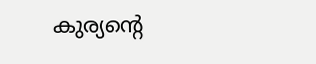കുര്യൻ്റെ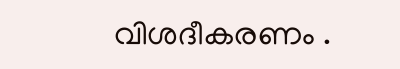വിശദീകരണം .